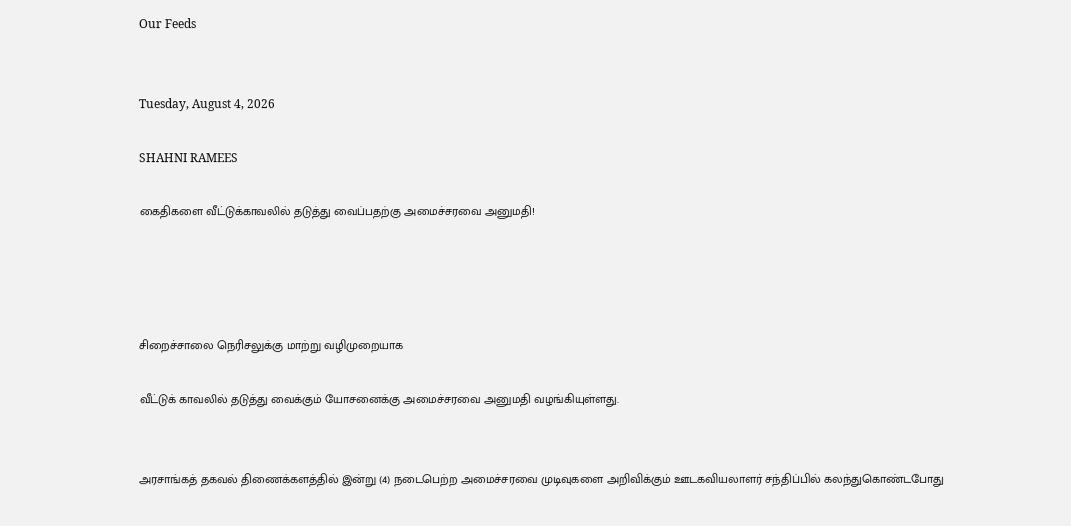Our Feeds


Tuesday, August 4, 2026

SHAHNI RAMEES

கைதிகளை வீட்டுக்காவலில் தடுத்து வைப்பதற்கு அமைச்சரவை அனுமதி!




சிறைச்சாலை நெரிசலுக்கு மாற்று வழிமுறையாக

வீட்டுக் காவலில் தடுத்து வைக்கும் யோசனைக்கு அமைச்சரவை அனுமதி வழங்கியுள்ளது.


அரசாங்கத் தகவல் திணைக்களத்தில் இன்று (4) நடைபெற்ற அமைச்சரவை முடிவுகளை அறிவிக்கும் ஊடகவியலாளர் சந்திப்பில் கலந்துகொண்டபோது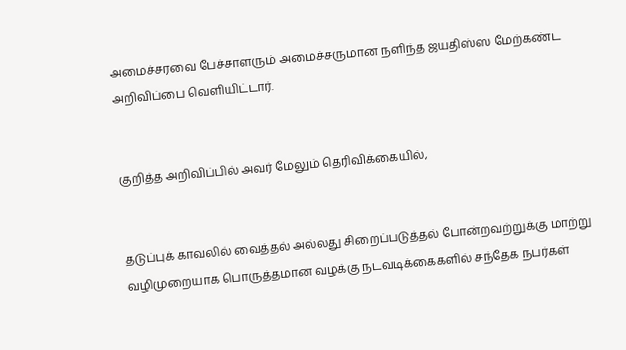அமைச்சரவை பேச்சாளரும் அமைச்சருமான நளிந்த ஜயதிஸ்ஸ மேற்கண்ட அறிவிப்பை வெளியிட்டார்.


குறித்த அறிவிப்பில் அவர் மேலும் தெரிவிக்கையில்,


தடுப்புக் காவலில் வைத்தல் அல்லது சிறைப்படுத்தல் போன்றவற்றுக்கு மாற்று வழிமுறையாக பொருத்தமான வழக்கு நடவடிக்கைகளில் சந்தேக நபர்கள்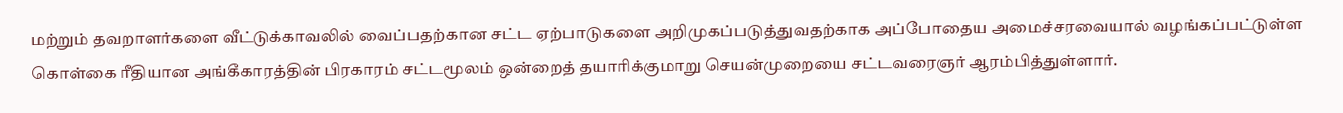மற்றும் தவறாளர்களை வீட்டுக்காவலில் வைப்பதற்கான சட்ட ஏற்பாடுகளை அறிமுகப்படுத்துவதற்காக அப்போதைய அமைச்சரவையால் வழங்கப்பட்டுள்ள கொள்கை ரீதியான அங்கீகாரத்தின் பிரகாரம் சட்டமூலம் ஒன்றைத் தயாரிக்குமாறு செயன்முறையை சட்டவரைஞர் ஆரம்பித்துள்ளார்.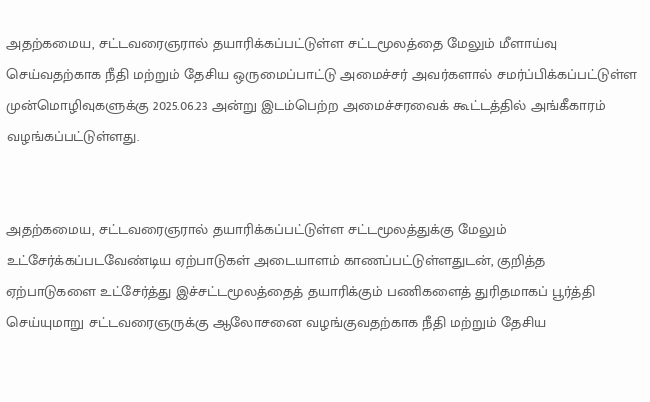அதற்கமைய, சட்டவரைஞரால் தயாரிக்கப்பட்டுள்ள சட்டமூலத்தை மேலும் மீளாய்வு செய்வதற்காக நீதி மற்றும் தேசிய ஒருமைப்பாட்டு அமைச்சர் அவர்களால் சமர்ப்பிக்கப்பட்டுள்ள முன்மொழிவுகளுக்கு 2025.06.23 அன்று இடம்பெற்ற அமைச்சரவைக் கூட்டத்தில் அங்கீகாரம் வழங்கப்பட்டுள்ளது.


அதற்கமைய, சட்டவரைஞரால் தயாரிக்கப்பட்டுள்ள சட்டமூலத்துக்கு மேலும் உட்சேர்க்கப்படவேண்டிய ஏற்பாடுகள் அடையாளம் காணப்பட்டுள்ளதுடன், குறித்த ஏற்பாடுகளை உட்சேர்த்து இச்சட்டமூலத்தைத் தயாரிக்கும் பணிகளைத் துரிதமாகப் பூர்த்தி செய்யுமாறு சட்டவரைஞருக்கு ஆலோசனை வழங்குவதற்காக நீதி மற்றும் தேசிய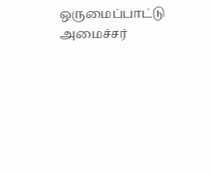ஒருமைப்பாட்டு அமைச்சர்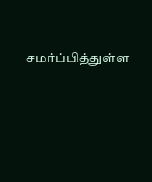சமர்ப்பித்துள்ள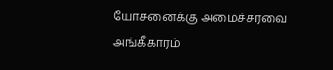யோசனைக்கு அமைச்சரவை அங்கீகாரம்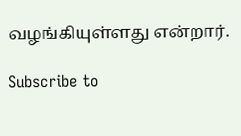வழங்கியுள்ளது என்றார்.

Subscribe to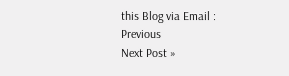this Blog via Email :
Previous
Next Post »